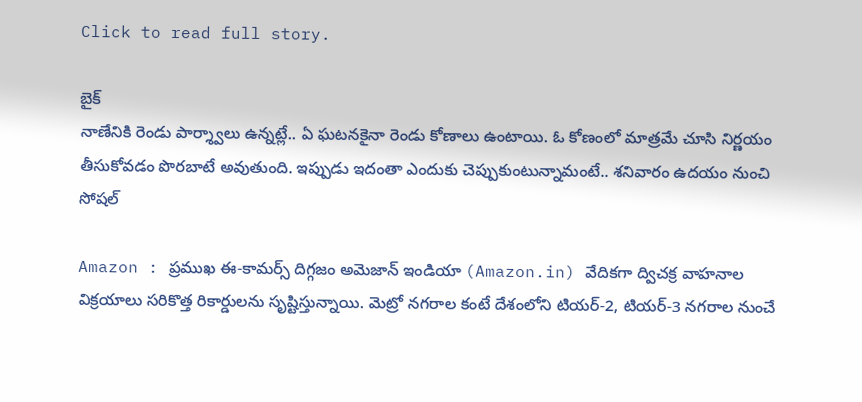Click to read full story.

బైక్
నాణేనికి రెండు పార్శ్వాలు ఉన్నట్లే.. ఏ ఘటనకైనా రెండు కోణాలు ఉంటాయి. ఓ కోణంలో మాత్రమే చూసి నిర్ణయం తీసుకోవడం పొరబాటే అవుతుంది. ఇప్పుడు ఇదంతా ఎందుకు చెప్పుకుంటున్నామంటే.. శనివారం ఉదయం నుంచి సోషల్

Amazon : ప్రముఖ ఈ-కామర్స్ దిగ్గజం అమెజాన్ ఇండియా (Amazon.in) వేదికగా ద్విచక్ర వాహనాల విక్రయాలు సరికొత్త రికార్డులను సృష్టిస్తున్నాయి. మెట్రో నగరాల కంటే దేశంలోని టియర్-2, టియర్-3 నగరాల నుంచే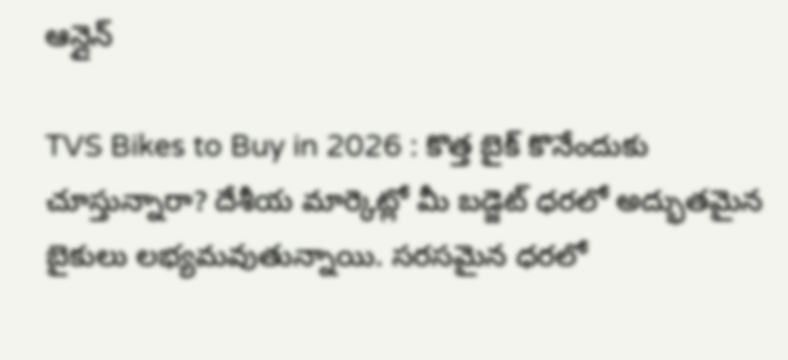ఆన్లైన్

TVS Bikes to Buy in 2026 : కొత్త బైక్ కొనేందుకు చూస్తున్నారా? దేశీయ మార్కెట్లో మీ బడ్జెట్ ధరలో అద్భుతమైన బైకులు లభ్యమవుతున్నాయి. సరసమైన ధరలో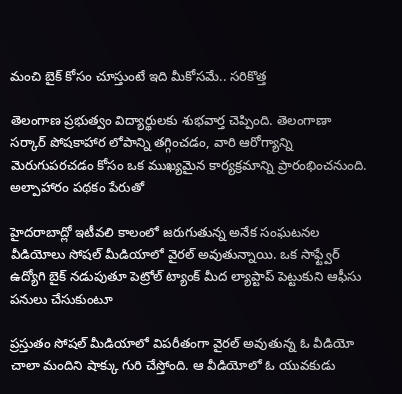మంచి బైక్ కోసం చూస్తుంటే ఇది మీకోసమే.. సరికొత్త

తెలంగాణ ప్రభుత్వం విద్యార్థులకు శుభవార్త చెప్పింది. తెలంగాణా సర్కార్ పోషకాహార లోపాన్ని తగ్గించడం, వారి ఆరోగ్యాన్ని మెరుగుపరచడం కోసం ఒక ముఖ్యమైన కార్యక్రమాన్ని ప్రారంభించనుంది. అల్పాహారం పథకం పేరుతో

హైదరాబాద్లో ఇటీవలి కాలంలో జరుగుతున్న అనేక సంఘటనల వీడియోలు సోషల్ మీడియాలో వైరల్ అవుతున్నాయి. ఒక సాఫ్ట్వేర్ ఉద్యోగి బైక్ నడుపుతూ పెట్రోల్ ట్యాంక్ మీద ల్యాప్టాప్ పెట్టుకుని ఆఫీసు పనులు చేసుకుంటూ

ప్రస్తుతం సోషల్ మీడియాలో విపరీతంగా వైరల్ అవుతున్న ఓ వీడియో చాలా మందిని షాక్కు గురి చేస్తోంది. ఆ వీడియోలో ఓ యువకుడు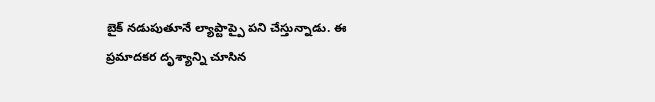బైక్ నడుపుతూనే ల్యాప్టాప్పై పని చేస్తున్నాడు. ఈ ప్రమాదకర దృశ్యాన్ని చూసిన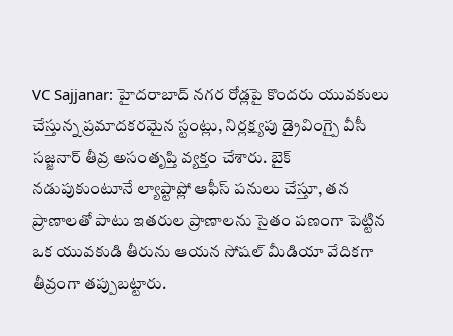VC Sajjanar: హైదరాబాద్ నగర రోడ్లపై కొందరు యువకులు చేస్తున్న ప్రమాదకరమైన స్టంట్లు, నిర్లక్ష్యపు డ్రైవింగ్పై వీసీ సజ్జనార్ తీవ్ర అసంతృప్తి వ్యక్తం చేశారు. బైక్ నడుపుకుంటూనే ల్యాప్టాప్లో ఆఫీస్ పనులు చేస్తూ, తన ప్రాణాలతో పాటు ఇతరుల ప్రాణాలను సైతం పణంగా పెట్టిన ఒక యువకుడి తీరును ఆయన సోషల్ మీడియా వేదికగా తీవ్రంగా తప్పుబట్టారు.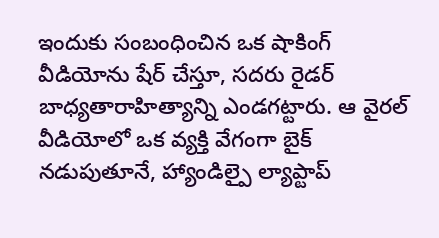ఇందుకు సంబంధించిన ఒక షాకింగ్ వీడియోను షేర్ చేస్తూ, సదరు రైడర్ బాధ్యతారాహిత్యాన్ని ఎండగట్టారు. ఆ వైరల్ వీడియోలో ఒక వ్యక్తి వేగంగా బైక్ నడుపుతూనే, హ్యాండిల్పై ల్యాప్టాప్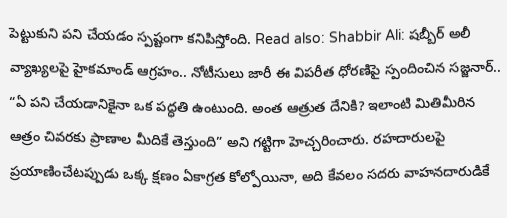పెట్టుకుని పని చేయడం స్పష్టంగా కనిపిస్తోంది. Read also: Shabbir Ali: షబ్బీర్ అలీ వ్యాఖ్యలపై హైకమాండ్ ఆగ్రహం.. నోటీసులు జారీ ఈ విపరీత ధోరణిపై స్పందించిన సజ్జనార్.. “ఏ పని చేయడానికైనా ఒక పద్ధతి ఉంటుంది. అంత ఆత్రుత దేనికి? ఇలాంటి మితిమీరిన ఆత్రం చివరకు ప్రాణాల మీదికే తెస్తుంది” అని గట్టిగా హెచ్చరించారు. రహదారులపై ప్రయాణించేటప్పుడు ఒక్క క్షణం ఏకాగ్రత కోల్పోయినా, అది కేవలం సదరు వాహనదారుడికే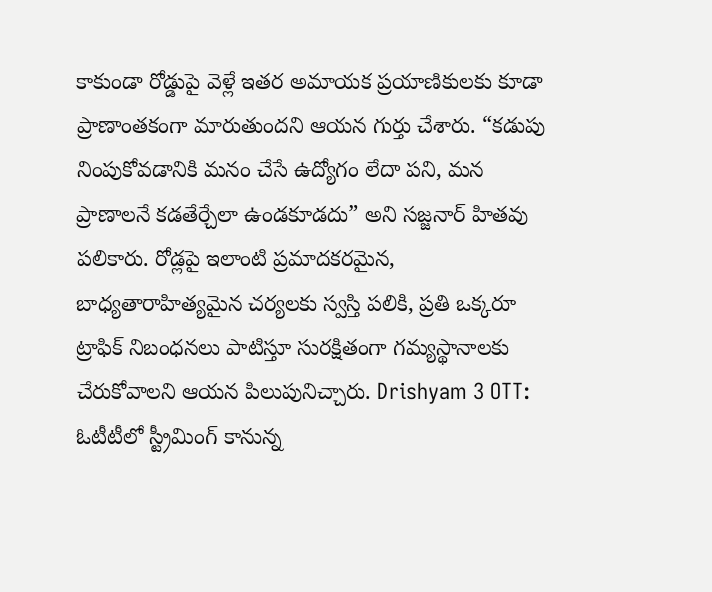కాకుండా రోడ్డుపై వెళ్లే ఇతర అమాయక ప్రయాణికులకు కూడా ప్రాణాంతకంగా మారుతుందని ఆయన గుర్తు చేశారు. “కడుపు నింపుకోవడానికి మనం చేసే ఉద్యోగం లేదా పని, మన ప్రాణాలనే కడతేర్చేలా ఉండకూడదు” అని సజ్జనార్ హితవు పలికారు. రోడ్లపై ఇలాంటి ప్రమాదకరమైన, బాధ్యతారాహిత్యమైన చర్యలకు స్వస్తి పలికి, ప్రతి ఒక్కరూ ట్రాఫిక్ నిబంధనలు పాటిస్తూ సురక్షితంగా గమ్యస్థానాలకు చేరుకోవాలని ఆయన పిలుపునిచ్చారు. Drishyam 3 OTT: ఓటీటీలో స్ట్రీమింగ్ కానున్న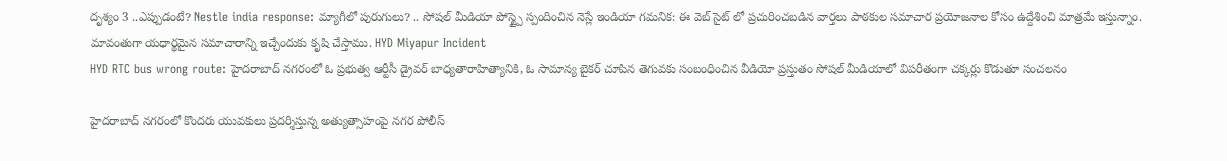దృశ్యం 3 ..ఎప్పుడంటే? Nestle india response: మ్యాగీలో పురుగులు? .. సోషల్ మీడియా పోస్ట్పై స్పందించిన నెస్లే ఇండియా గమనిక: ఈ వెబ్ సైట్ లో ప్రచురించబడిన వార్తలు పాఠకుల సమాచార ప్రయోజనాల కోసం ఉద్దేశించి మాత్రమే ఇస్తున్నాం. మావంతుగా యధార్థమైన సమాచారాన్ని ఇచ్చేందుకు కృషి చేస్తాము. HYD Miyapur Incident
HYD RTC bus wrong route: హైదరాబాద్ నగరంలో ఓ ప్రభుత్వ ఆర్టీసీ డ్రైవర్ బాధ్యతారాహిత్యానికి, ఓ సామాన్య బైకర్ చూపిన తెగువకు సంబంధించిన వీడియో ప్రస్తుతం సోషల్ మీడియాలో విపరీతంగా చక్కర్లు కొడుతూ సంచలనం

హైదరాబాద్ నగరంలో కొందరు యువకులు ప్రదర్శిస్తున్న అత్యుత్సాహంపై నగర పోలీస్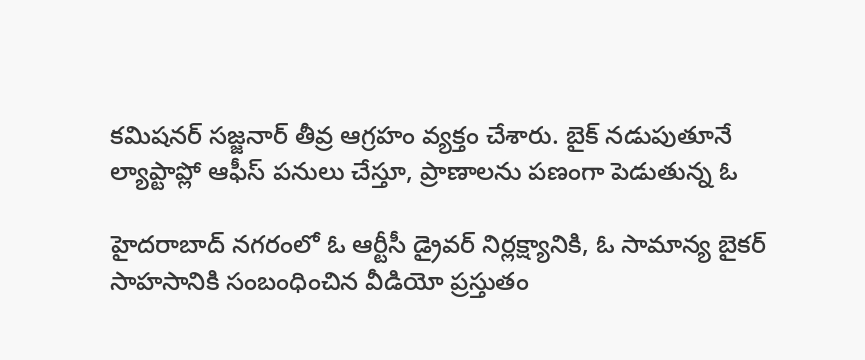కమిషనర్ సజ్జనార్ తీవ్ర ఆగ్రహం వ్యక్తం చేశారు. బైక్ నడుపుతూనే ల్యాప్టాప్లో ఆఫీస్ పనులు చేస్తూ, ప్రాణాలను పణంగా పెడుతున్న ఓ

హైదరాబాద్ నగరంలో ఓ ఆర్టీసీ డ్రైవర్ నిర్లక్ష్యానికి, ఓ సామాన్య బైకర్ సాహసానికి సంబంధించిన వీడియో ప్రస్తుతం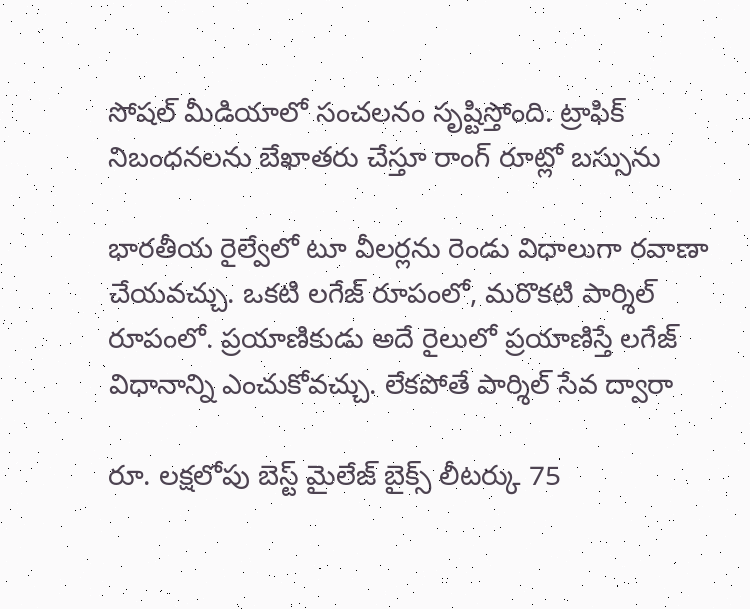సోషల్ మీడియాలో సంచలనం సృష్టిస్తోంది. ట్రాఫిక్ నిబంధనలను బేఖాతరు చేస్తూ రాంగ్ రూట్లో బస్సును

భారతీయ రైల్వేలో టూ వీలర్లను రెండు విధాలుగా రవాణా చేయవచ్చు. ఒకటి లగేజ్ రూపంలో, మరొకటి పార్శిల్ రూపంలో. ప్రయాణికుడు అదే రైలులో ప్రయాణిస్తే లగేజ్ విధానాన్ని ఎంచుకోవచ్చు. లేకపోతే పార్శిల్ సేవ ద్వారా

రూ. లక్షలోపు బెస్ట్ మైలేజ్ బైక్స్ లీటర్కు 75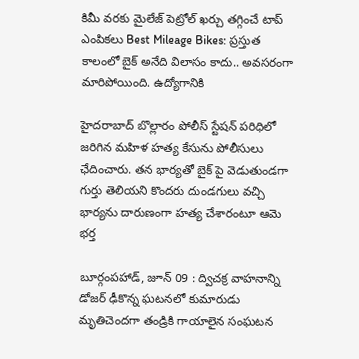కిమీ వరకు మైలేజ్ పెట్రోల్ ఖర్చు తగ్గించే టాప్ ఎంపికలు Best Mileage Bikes: ప్రస్తుత కాలంలో బైక్ అనేది విలాసం కాదు.. అవసరంగా మారిపోయింది. ఉద్యోగానికి

హైదరాబాద్ బొల్లారం పోలీస్ స్టేషన్ పరిధిలో జరిగిన మహిళ హత్య కేసును పోలీసులు ఛేదించారు. తన భార్యతో బైక్ పై వెడుతుండగా గుర్తు తెలియని కొందరు దుండగులు వచ్చి భార్యను దారుణంగా హత్య చేశారంటూ ఆమె భర్త

బూర్గంపహాడ్, జూన్ 09 : ద్విచక్ర వాహనాన్ని డోజర్ ఢీకొన్న ఘటనలో కుమారుడు మృతిచెందగా తండ్రికి గాయాలైన సంఘటన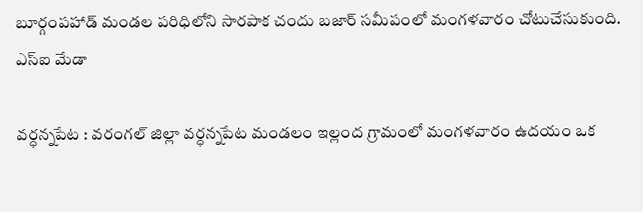బూర్గంపహాడ్ మండల పరిధిలోని సారపాక చందు బజార్ సమీపంలో మంగళవారం చోటుచేసుకుంది. ఎస్ఐ మేడా

వర్ధన్నపేట : వరంగల్ జిల్లా వర్ధన్నపేట మండలం ఇల్లంద గ్రామంలో మంగళవారం ఉదయం ఒక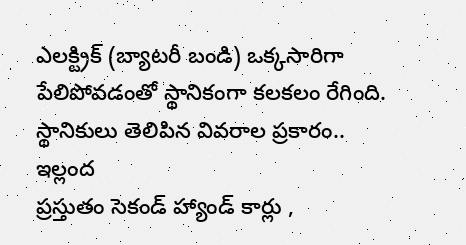ఎలక్ట్రిక్ (బ్యాటరీ బండి) ఒక్కసారిగా పేలిపోవడంతో స్థానికంగా కలకలం రేగింది. స్థానికులు తెలిపిన వివరాల ప్రకారం.. ఇల్లంద
ప్రస్తుతం సెకండ్ హ్యాండ్ కార్లు ,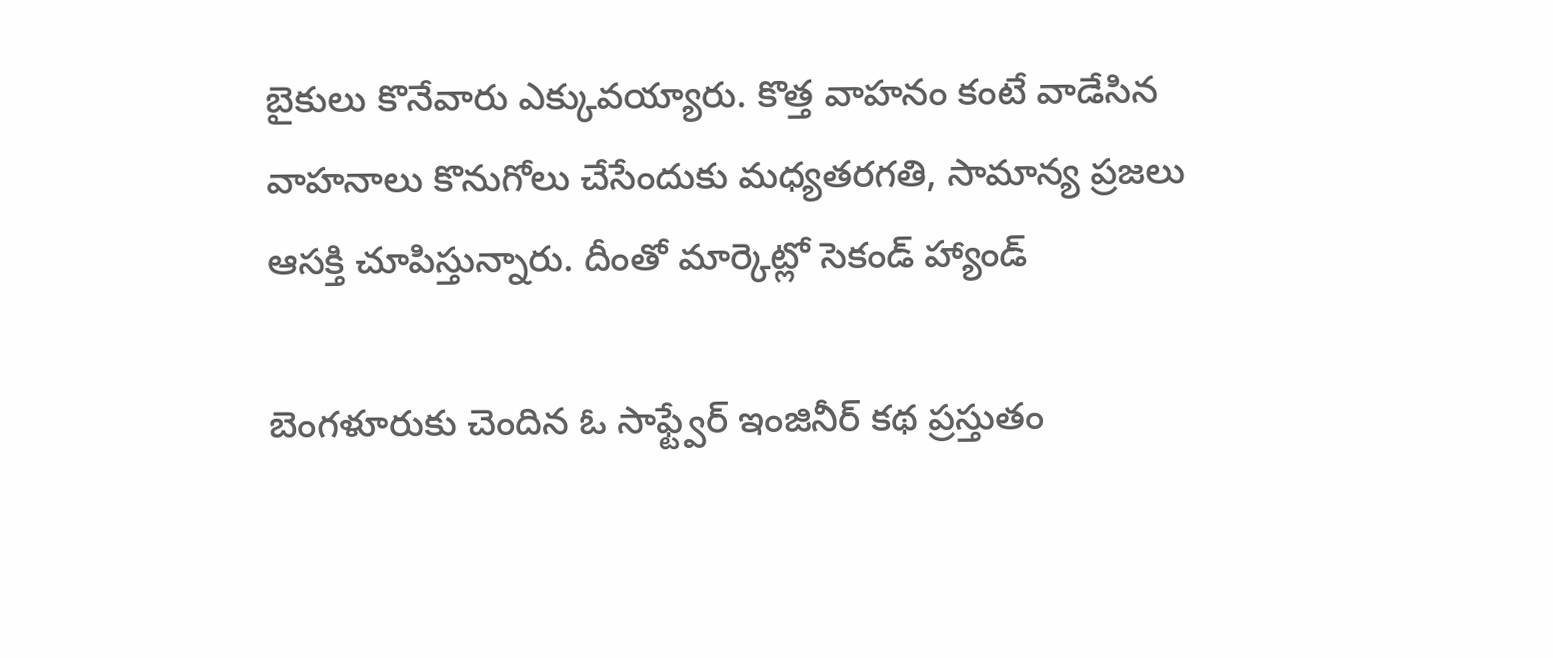బైకులు కొనేవారు ఎక్కువయ్యారు. కొత్త వాహనం కంటే వాడేసిన వాహనాలు కొనుగోలు చేసేందుకు మధ్యతరగతి, సామాన్య ప్రజలు ఆసక్తి చూపిస్తున్నారు. దీంతో మార్కెట్లో సెకండ్ హ్యాండ్

బెంగళూరుకు చెందిన ఓ సాఫ్ట్వేర్ ఇంజినీర్ కథ ప్రస్తుతం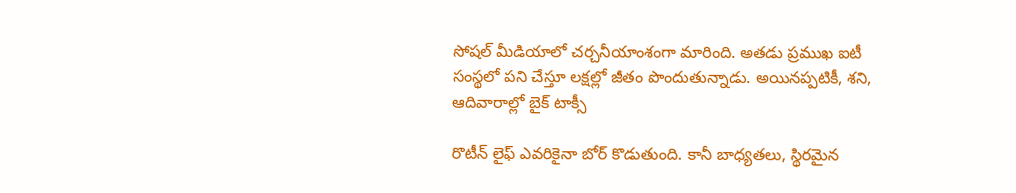సోషల్ మీడియాలో చర్చనీయాంశంగా మారింది. అతడు ప్రముఖ ఐటీ సంస్థలో పని చేస్తూ లక్షల్లో జీతం పొందుతున్నాడు. అయినప్పటికీ, శని, ఆదివారాల్లో బైక్ టాక్సీ

రొటీన్ లైఫ్ ఎవరికైనా బోర్ కొడుతుంది. కానీ బాధ్యతలు, స్థిరమైన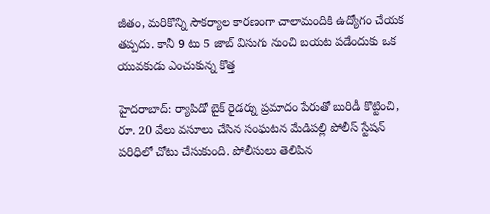జీతం, మరికొన్ని సౌకర్యాల కారణంగా చాలామందికి ఉద్యోగం చేయక తప్పదు. కానీ 9 టు 5 జాబ్ విసుగు నుంచి బయట పడేందుకు ఒక యువకుడు ఎంచుకున్న కొత్త

హైదరాబాద్: ర్యాపిడో బైక్ రైడర్ను ప్రమాదం పేరుతో బురిడీ కొట్టించి, రూ. 20 వేలు వసూలు చేసిన సంఘటన మేడిపల్లి పోలీస్ స్టేషన్ పరిధిలో చోటు చేసుకుంది. పోలీసులు తెలిపిన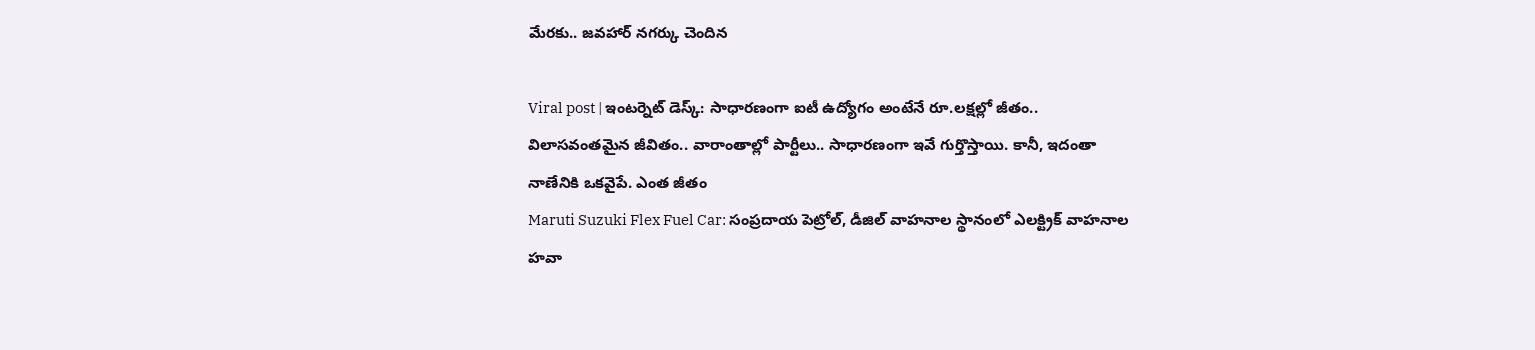మేరకు.. జవహార్ నగర్కు చెందిన

Viral post | ఇంటర్నెట్ డెస్క్: సాధారణంగా ఐటీ ఉద్యోగం అంటేనే రూ.లక్షల్లో జీతం.. విలాసవంతమైన జీవితం.. వారాంతాల్లో పార్టీలు.. సాధారణంగా ఇవే గుర్తొస్తాయి. కానీ, ఇదంతా నాణేనికి ఒకవైపే. ఎంత జీతం
Maruti Suzuki Flex Fuel Car: సంప్రదాయ పెట్రోల్, డీజిల్ వాహనాల స్థానంలో ఎలక్ట్రిక్ వాహనాల హవా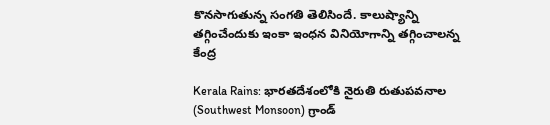కొనసాగుతున్న సంగతి తెలిసిందే. కాలుష్యాన్ని తగ్గించేందుకు ఇంకా ఇంధన వినియోగాన్ని తగ్గించాలన్న కేంద్ర

Kerala Rains: భారతదేశంలోకి నైరుతి రుతుపవనాల (Southwest Monsoon) గ్రాండ్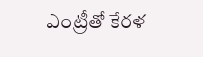ఎంట్రీతో కేరళ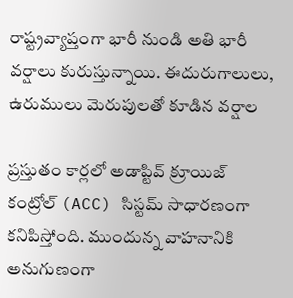రాష్ట్రవ్యాప్తంగా భారీ నుండి అతి భారీ వర్షాలు కురుస్తున్నాయి. ఈదురుగాలులు, ఉరుములు మెరుపులతో కూడిన వర్షాల

ప్రస్తుతం కార్లలో అడాప్టివ్ క్రూయిజ్ కంట్రోల్ (ACC) సిస్టమ్ సాధారణంగా కనిపిస్తోంది. ముందున్న వాహనానికి అనుగుణంగా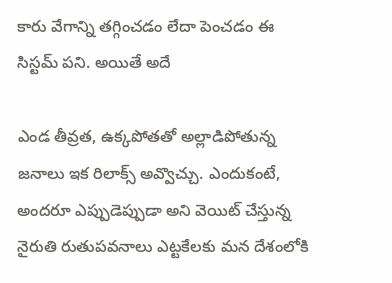కారు వేగాన్ని తగ్గించడం లేదా పెంచడం ఈ సిస్టమ్ పని. అయితే అదే

ఎండ తీవ్రత, ఉక్కపోతతో అల్లాడిపోతున్న జనాలు ఇక రిలాక్స్ అవ్వొచ్చు. ఎందుకంటే, అందరూ ఎప్పుడెప్పుడా అని వెయిట్ చేస్తున్న నైరుతి రుతుపవనాలు ఎట్టకేలకు మన దేశంలోకి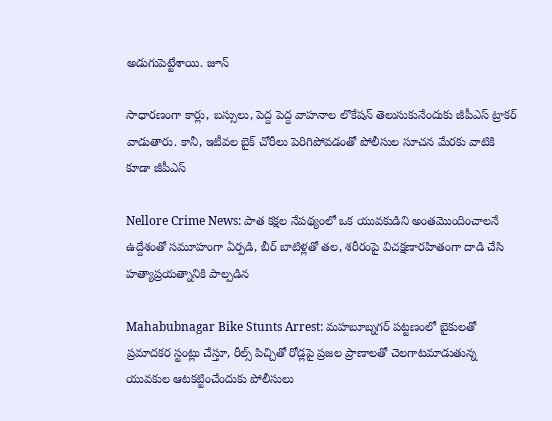అడుగుపెట్టేశాయి. జూన్

సాధారణంగా కార్లు, బస్సులు, పెద్ద పెద్ద వాహనాల లొకేషన్ తెలుసుకునేందుకు జీపీఎస్ ట్రాకర్ వాడుతారు. కానీ, ఇటీవల బైక్ చోరీలు పెరిగిపోవడంతో పోలీసుల సూచన మేరకు వాటికి కూడా జీపీఎస్

Nellore Crime News: పాత కక్షల నేపథ్యంలో ఒక యువకుడిని అంతమొందించాలనే ఉద్దేశంతో సమూహంగా ఏర్పడి, బీర్ బాటిళ్లతో తల, శరీరంపై విచక్షణారహితంగా దాడి చేసి హత్యాప్రయత్నానికి పాల్పడిన

Mahabubnagar Bike Stunts Arrest: మహబూబ్నగర్ పట్టణంలో బైకులతో ప్రమాదకర స్టంట్లు చేస్తూ, రీల్స్ పిచ్చితో రోడ్లపై ప్రజల ప్రాణాలతో చెలగాటమాడుతున్న యువకుల ఆటకట్టించేందుకు పోలీసులు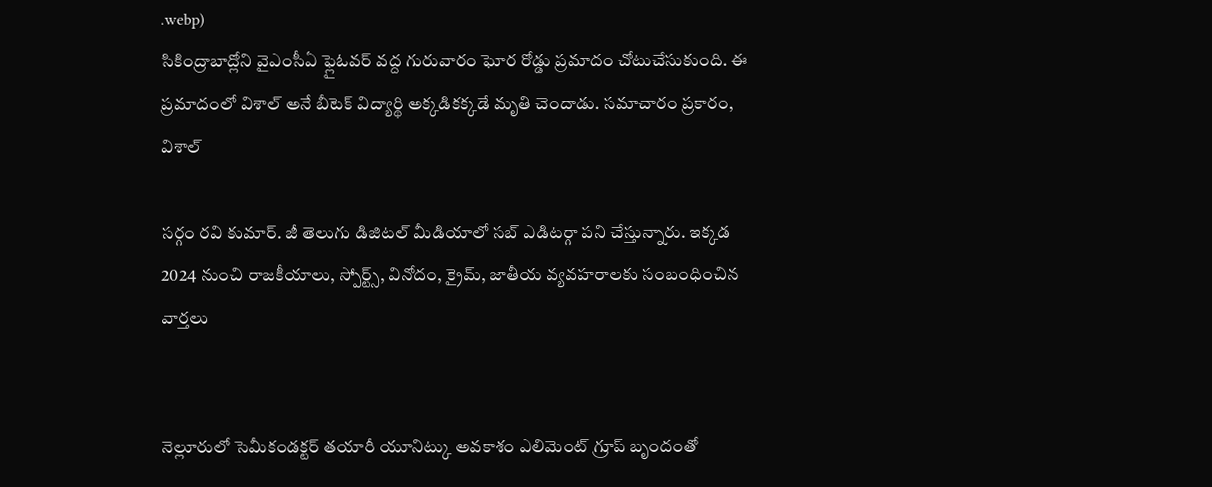.webp)
సికింద్రాబాద్లోని వైఎంసీఏ ఫ్లైఓవర్ వద్ద గురువారం ఘోర రోడ్డు ప్రమాదం చోటుచేసుకుంది. ఈ ప్రమాదంలో విశాల్ అనే బీటెక్ విద్యార్థి అక్కడికక్కడే మృతి చెందాడు. సమాచారం ప్రకారం, విశాల్

సర్గం రవి కుమార్. జీ తెలుగు డిజిటల్ మీడియాలో సబ్ ఎడిటర్గా పని చేస్తున్నారు. ఇక్కడ 2024 నుంచి రాజకీయాలు, స్పోర్ట్స్, వినోదం, క్రైమ్, జాతీయ వ్యవహరాలకు సంబంధించిన వార్తలు


నెల్లూరులో సెమీకండక్టర్ తయారీ యూనిట్కు అవకాశం ఎలిమెంట్ గ్రూప్ బృందంతో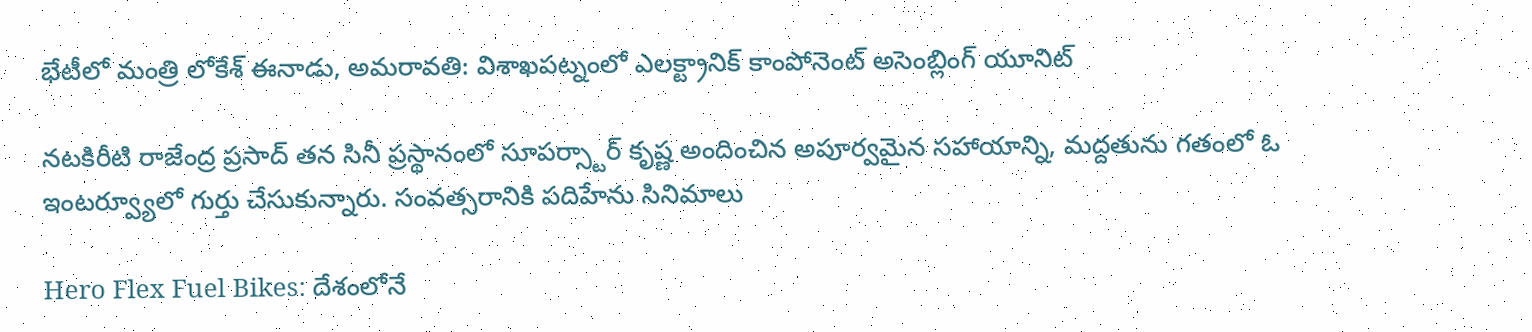భేటీలో మంత్రి లోకేశ్ ఈనాడు, అమరావతి: విశాఖపట్నంలో ఎలక్ట్రానిక్ కాంపోనెంట్ అసెంబ్లింగ్ యూనిట్

నటకిరీటి రాజేంద్ర ప్రసాద్ తన సినీ ప్రస్థానంలో సూపర్స్టార్ కృష్ణ అందించిన అపూర్వమైన సహాయాన్ని, మద్దతును గతంలో ఓ ఇంటర్వ్యూలో గుర్తు చేసుకున్నారు. సంవత్సరానికి పదిహేను సినిమాలు

Hero Flex Fuel Bikes: దేశంలోనే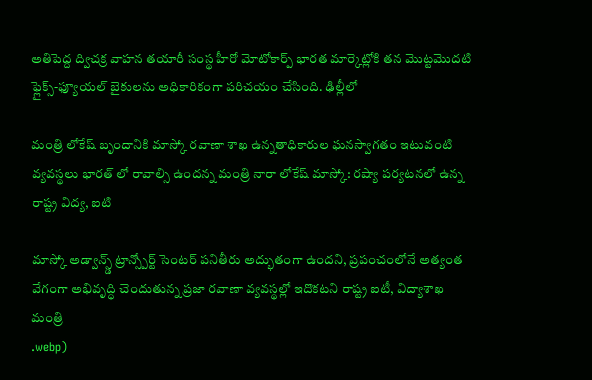అతిపెద్ద ద్విచక్ర వాహన తయారీ సంస్థ హీరో మోటోకార్ప్ భారత మార్కెట్లోకి తన మొట్టమొదటి ఫ్లైక్స్-ఫ్యూయల్ బైకులను అధికారికంగా పరిచయం చేసింది. ఢిల్లీలో

మంత్రి లోకేష్ బృందానికి మాస్కో రవాణా శాఖ ఉన్నతాధికారుల ఘనస్వాగతం ఇటువంటి వ్యవస్థలు భారత్ లో రావాల్సి ఉందన్న మంత్రి నారా లోకేష్ మాస్కో: రష్యా పర్యటనలో ఉన్న రాష్ట్ర విద్య, ఐటి

మాస్కో అడ్వాన్స్డ్ ట్రాన్స్పోర్ట్ సెంటర్ పనితీరు అద్భుతంగా ఉందని, ప్రపంచంలోనే అత్యంత వేగంగా అభివృద్ధి చెందుతున్న ప్రజా రవాణా వ్యవస్థల్లో ఇదొకటని రాష్ట్ర ఐటీ, విద్యాశాఖ మంత్రి
.webp)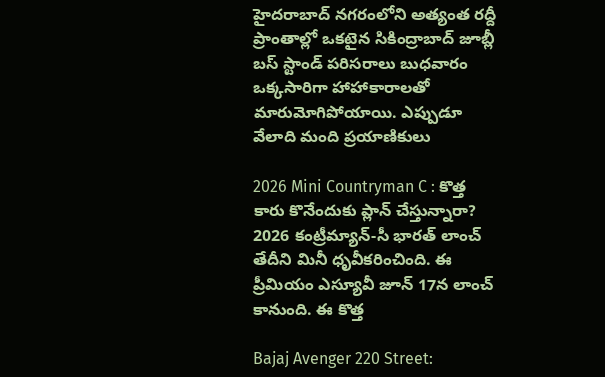హైదరాబాద్ నగరంలోని అత్యంత రద్దీ ప్రాంతాల్లో ఒకటైన సికింద్రాబాద్ జూబ్లీ బస్ స్టాండ్ పరిసరాలు బుధవారం ఒక్కసారిగా హాహాకారాలతో మారుమోగిపోయాయి. ఎప్పుడూ వేలాది మంది ప్రయాణికులు

2026 Mini Countryman C : కొత్త కారు కొనేందుకు ప్లాన్ చేస్తున్నారా? 2026 కంట్రీమ్యాన్-సీ భారత్ లాంచ్ తేదీని మినీ ధృవీకరించింది. ఈ ప్రీమియం ఎస్యూవీ జూన్ 17న లాంచ్ కానుంది. ఈ కొత్త

Bajaj Avenger 220 Street: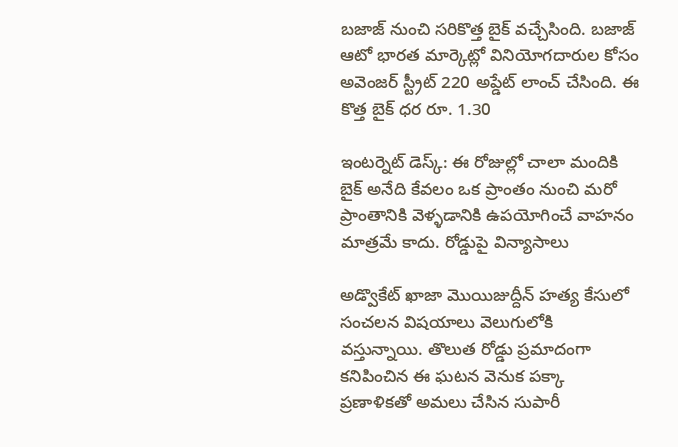బజాజ్ నుంచి సరికొత్త బైక్ వచ్చేసింది. బజాజ్ ఆటో భారత మార్కెట్లో వినియోగదారుల కోసం అవెంజర్ స్ట్రీట్ 220 అప్డేట్ లాంచ్ చేసింది. ఈ కొత్త బైక్ ధర రూ. 1.30

ఇంటర్నెట్ డెస్క్: ఈ రోజుల్లో చాలా మందికి బైక్ అనేది కేవలం ఒక ప్రాంతం నుంచి మరో ప్రాంతానికి వెళ్ళడానికి ఉపయోగించే వాహనం మాత్రమే కాదు. రోడ్డుపై విన్యాసాలు

అడ్వొకేట్ ఖాజా మొయిజుద్దీన్ హత్య కేసులో సంచలన విషయాలు వెలుగులోకి వస్తున్నాయి. తొలుత రోడ్డు ప్రమాదంగా కనిపించిన ఈ ఘటన వెనుక పక్కా ప్రణాళికతో అమలు చేసిన సుపారీ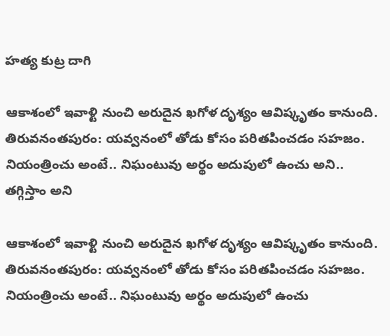హత్య కుట్ర దాగి

ఆకాశంలో ఇవాళ్టి నుంచి అరుదైన ఖగోళ దృశ్యం ఆవిష్కృతం కానుంది. తిరువనంతపురం: యవ్వనంలో తోడు కోసం పరితపించడం సహజం. నియంత్రించు అంటే.. నిఘంటువు అర్థం అదుపులో ఉంచు అని.. తగ్గిస్తాం అని

ఆకాశంలో ఇవాళ్టి నుంచి అరుదైన ఖగోళ దృశ్యం ఆవిష్కృతం కానుంది. తిరువనంతపురం: యవ్వనంలో తోడు కోసం పరితపించడం సహజం. నియంత్రించు అంటే.. నిఘంటువు అర్థం అదుపులో ఉంచు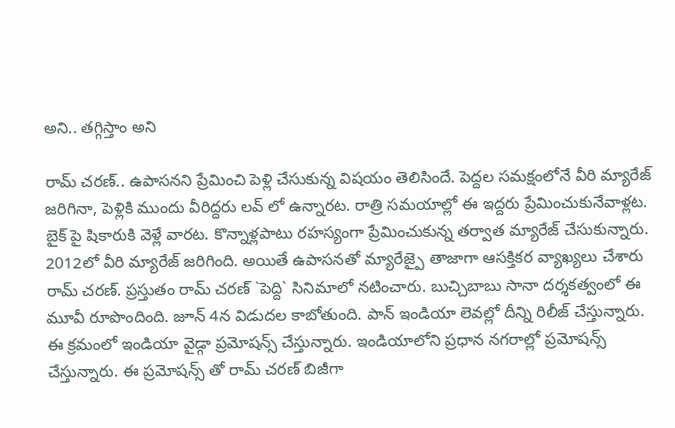అని.. తగ్గిస్తాం అని

రామ్ చరణ్.. ఉపాసనని ప్రేమించి పెళ్లి చేసుకున్న విషయం తెలిసిందే. పెద్దల సమక్షంలోనే వీరి మ్యారేజ్ జరిగినా, పెళ్లికి ముందు వీరిద్దరు లవ్ లో ఉన్నారట. రాత్రి సమయాల్లో ఈ ఇద్దరు ప్రేమించుకునేవాళ్లట. బైక్ పై షికారుకి వెళ్లే వారట. కొన్నాళ్లపాటు రహస్యంగా ప్రేమించుకున్న తర్వాత మ్యారేజ్ చేసుకున్నారు. 2012లో వీరి మ్యారేజ్ జరిగింది. అయితే ఉపాసనతో మ్యారేజ్పై తాజాగా ఆసక్తికర వ్యాఖ్యలు చేశారు రామ్ చరణ్. ప్రస్తుతం రామ్ చరణ్ `పెద్ది` సినిమాలో నటించారు. బుచ్చిబాబు సానా దర్శకత్వంలో ఈ మూవీ రూపొందింది. జూన్ 4న విడుదల కాబోతుంది. పాన్ ఇండియా లెవల్లో దీన్ని రిలీజ్ చేస్తున్నారు. ఈ క్రమంలో ఇండియా వైడ్గా ప్రమోషన్స్ చేస్తున్నారు. ఇండియాలోని ప్రధాన నగరాల్లో ప్రమోషన్స్ చేస్తున్నారు. ఈ ప్రమోషన్స్ తో రామ్ చరణ్ బిజీగా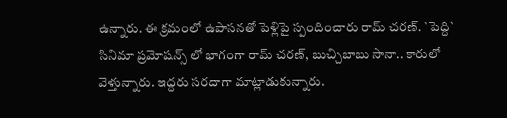ఉన్నారు. ఈ క్రమంలో ఉపాసనతో పెళ్లిపై స్పందించారు రామ్ చరణ్. `పెద్ది` సినిమా ప్రమోషన్స్ లో భాగంగా రామ్ చరణ్, బుచ్చిబాబు సానా.. కారులో వెళ్తున్నారు. ఇద్దరు సరదాగా మాట్లాడుకున్నారు.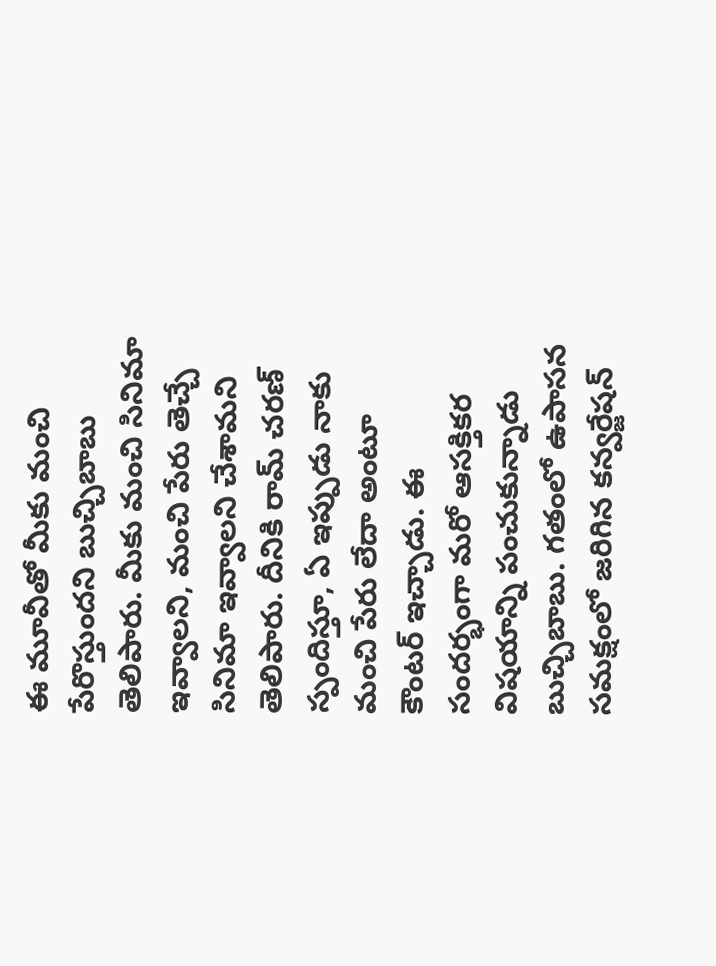ఈ మూవీతో మీకు మంచి పేరొస్తుందని బుచ్చిబాబు తెలిపారు. మీకు మంచి సినిమా ఇవ్వాలని, మంచి పేరు తెచ్చే సినిమా ఇవ్వాలని చేశామని తెలిపారు. దీనికి రామ్ చరణ్ స్పందిస్తూ, ఏ ఇప్పుడు నాకు మంచి పేరు లేదా అంటూ కౌంటర్ ఇచ్చాడు. ఈ సందర్భంగా మరో ఆసక్తికర విషయాన్ని పంచుకున్నాడు బుచ్చిబాబు. గతంలో ఉపాసన సమక్షంలో జరిగిన కన్వర్జేషన్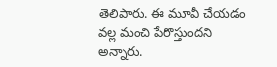తెలిపారు. ఈ మూవీ చేయడం వల్ల మంచి పేరొస్తుందని అన్నారు.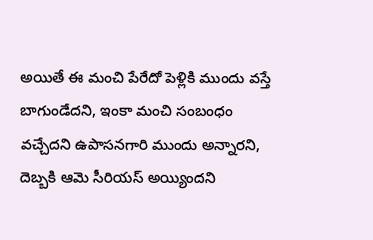అయితే ఈ మంచి పేరేదో పెళ్లికి ముందు వస్తే బాగుండేదని, ఇంకా మంచి సంబంధం వచ్చేదని ఉపాసనగారి ముందు అన్నారని, దెబ్బకి ఆమె సీరియస్ అయ్యిందని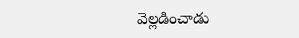వెల్లడించాడు